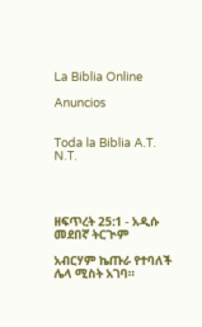La Biblia Online

Anuncios


Toda la Biblia A.T. N.T.




ዘፍጥረት 25:1 - አዲሱ መደበኛ ትርጒም

አብርሃም ኬጡራ የተባለች ሌላ ሚስት አገባ።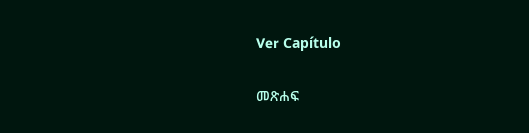Ver Capítulo

መጽሐፍ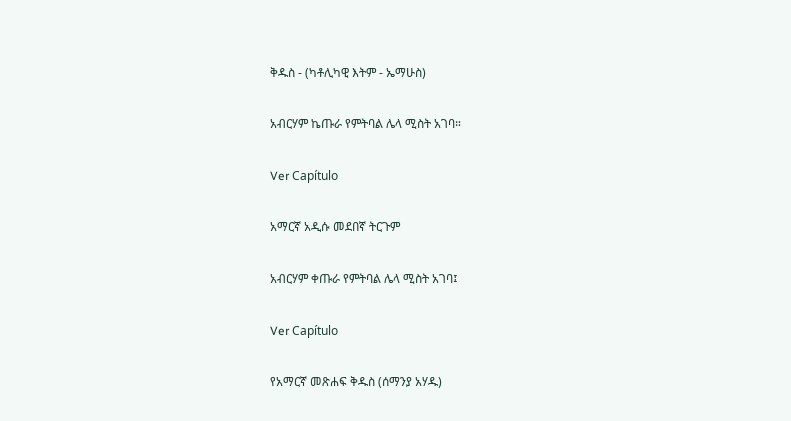ቅዱስ - (ካቶሊካዊ እትም - ኤማሁስ)

አብርሃም ኬጡራ የምትባል ሌላ ሚስት አገባ።

Ver Capítulo

አማርኛ አዲሱ መደበኛ ትርጉም

አብርሃም ቀጡራ የምትባል ሌላ ሚስት አገባ፤

Ver Capítulo

የአማርኛ መጽሐፍ ቅዱስ (ሰማንያ አሃዱ)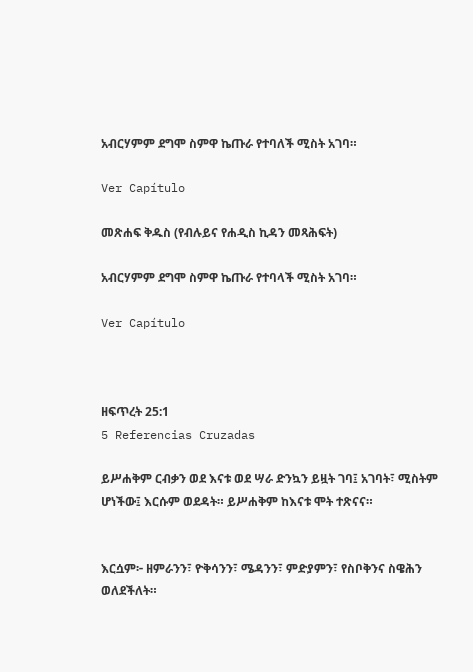አብርሃምም ደግሞ ስምዋ ኬጡራ የተባለች ሚስት አገባ።

Ver Capítulo

መጽሐፍ ቅዱስ (የብሉይና የሐዲስ ኪዳን መጻሕፍት)

አብርሃምም ደግሞ ስምዋ ኬጡራ የተባላች ሚስት አገባ።

Ver Capítulo



ዘፍጥረት 25:1
5 Referencias Cruzadas

ይሥሐቅም ርብቃን ወደ እናቱ ወደ ሣራ ድንኳን ይዟት ገባ፤ አገባት፣ ሚስትም ሆነችው፤ እርሱም ወደዳት። ይሥሐቅም ከእናቱ ሞት ተጽናና።


እርሷም፦ ዘምራንን፣ ዮቅሳንን፣ ሜዳንን፣ ምድያምን፣ የስቦቅንና ስዌሕን ወለደችለት።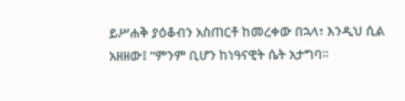ይሥሐቅ ያዕቆብን አስጠርቶ ከመረቀው በኋላ፣ እንዲህ ሲል አዘዘው፤ “ምንም ቢሆን ከነዓናዊት ሴት አታግባ።